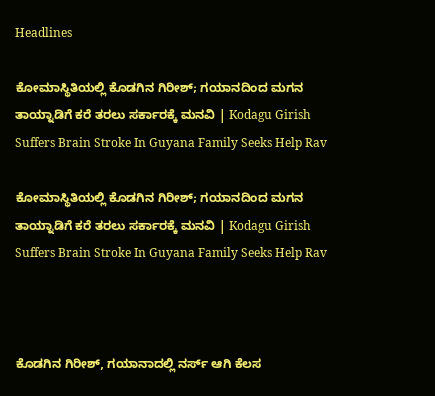Headlines

ಕೋಮಾಸ್ಥಿತಿಯಲ್ಲಿ ಕೊಡಗಿನ ಗಿರೀಶ್; ಗಯಾನದಿಂದ ಮಗನ ತಾಯ್ನಾಡಿಗೆ ಕರೆ ತರಲು ಸರ್ಕಾರಕ್ಕೆ ಮನವಿ | Kodagu Girish Suffers Brain Stroke In Guyana Family Seeks Help Rav

ಕೋಮಾಸ್ಥಿತಿಯಲ್ಲಿ ಕೊಡಗಿನ ಗಿರೀಶ್; ಗಯಾನದಿಂದ ಮಗನ ತಾಯ್ನಾಡಿಗೆ ಕರೆ ತರಲು ಸರ್ಕಾರಕ್ಕೆ ಮನವಿ | Kodagu Girish Suffers Brain Stroke In Guyana Family Seeks Help Rav



ಕೊಡಗಿನ ಗಿರೀಶ್, ಗಯಾನಾದಲ್ಲಿ ನರ್ಸ್ ಆಗಿ ಕೆಲಸ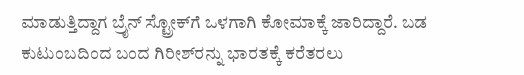ಮಾಡುತ್ತಿದ್ದಾಗ ಬ್ರೈನ್ ಸ್ಟ್ರೋಕ್‌ಗೆ ಒಳಗಾಗಿ ಕೋಮಾಕ್ಕೆ ಜಾರಿದ್ದಾರೆ. ಬಡ ಕುಟುಂಬದಿಂದ ಬಂದ ಗಿರೀಶ್‌ರನ್ನು ಭಾರತಕ್ಕೆ ಕರೆತರಲು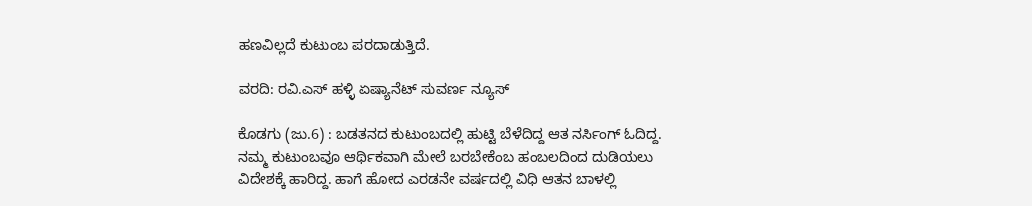ಹಣವಿಲ್ಲದೆ ಕುಟುಂಬ ಪರದಾಡುತ್ತಿದೆ.

ವರದಿ: ರವಿ.ಎಸ್ ಹಳ್ಳಿ ಏಷ್ಯಾನೆಟ್ ಸುವರ್ಣ ನ್ಯೂಸ್

ಕೊಡಗು (ಜು.6) : ಬಡತನದ ಕುಟುಂಬದಲ್ಲಿ ಹುಟ್ಟಿ ಬೆಳೆದಿದ್ದ ಆತ ನರ್ಸಿಂಗ್ ಓದಿದ್ದ. ನಮ್ಮ ಕುಟುಂಬವೂ ಆರ್ಥಿಕವಾಗಿ ಮೇಲೆ ಬರಬೇಕೆಂಬ ಹಂಬಲದಿಂದ ದುಡಿಯಲು ವಿದೇಶಕ್ಕೆ ಹಾರಿದ್ದ. ಹಾಗೆ ಹೋದ ಎರಡನೇ ವರ್ಷದಲ್ಲಿ ವಿಧಿ ಆತನ ಬಾಳಲ್ಲಿ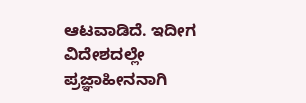ಆಟವಾಡಿದೆ. ಇದೀಗ ವಿದೇಶದಲ್ಲೇ ಪ್ರಜ್ಞಾಹೀನನಾಗಿ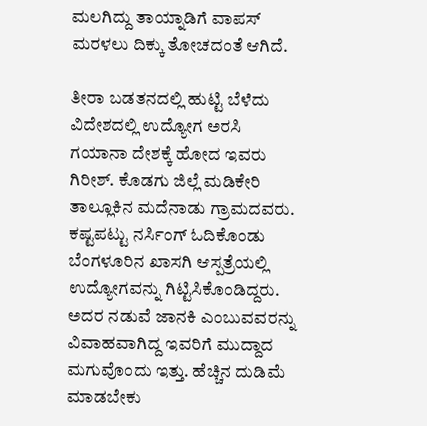ಮಲಗಿದ್ದು ತಾಯ್ನಾಡಿಗೆ ವಾಪಸ್ ಮರಳಲು ದಿಕ್ಕು ತೋಚದಂತೆ ಆಗಿದೆ.

ತೀರಾ ಬಡತನದಲ್ಲಿ ಹುಟ್ಟಿ ಬೆಳೆದು ವಿದೇಶದಲ್ಲಿ ಉದ್ಯೋಗ ಅರಸಿ ಗಯಾನಾ ದೇಶಕ್ಕೆ ಹೋದ ಇವರು ಗಿರೀಶ್. ಕೊಡಗು ಜಿಲ್ಲೆ ಮಡಿಕೇರಿ ತಾಲ್ಲೂಕಿನ ಮದೆನಾಡು ಗ್ರಾಮದವರು. ಕಷ್ಟಪಟ್ಟು ನರ್ಸಿಂಗ್ ಓದಿಕೊಂಡು ಬೆಂಗಳೂರಿನ ಖಾಸಗಿ ಆಸ್ಪತ್ರೆಯಲ್ಲಿ ಉದ್ಯೋಗವನ್ನು ಗಿಟ್ಟಿಸಿಕೊಂಡಿದ್ದರು. ಅದರ ನಡುವೆ ಜಾನಕಿ ಎಂಬುವವರನ್ನು ವಿವಾಹವಾಗಿದ್ದ ಇವರಿಗೆ ಮುದ್ದಾದ ಮಗುವೊಂದು ಇತ್ತು. ಹೆಚ್ಚಿನ ದುಡಿಮೆ ಮಾಡಬೇಕು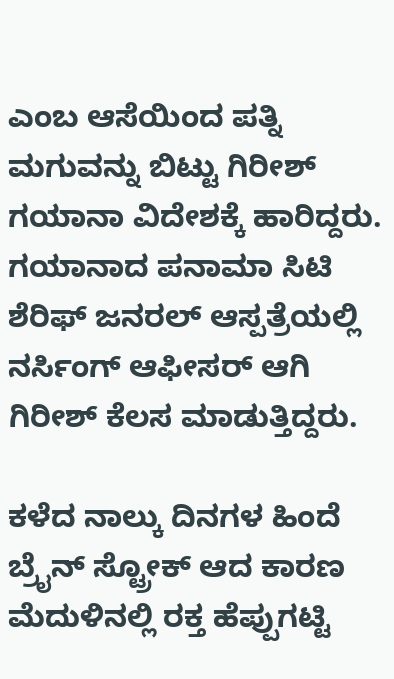ಎಂಬ ಆಸೆಯಿಂದ ಪತ್ನಿ ಮಗುವನ್ನು ಬಿಟ್ಟು ಗಿರೀಶ್ ಗಯಾನಾ ವಿದೇಶಕ್ಕೆ ಹಾರಿದ್ದರು. ಗಯಾನಾದ ಪನಾಮಾ ಸಿಟಿ ಶೆರಿಫ್ ಜನರಲ್ ಆಸ್ಪತ್ರೆಯಲ್ಲಿ ನರ್ಸಿಂಗ್ ಆಫೀಸರ್ ಆಗಿ ಗಿರೀಶ್ ಕೆಲಸ ಮಾಡುತ್ತಿದ್ದರು.

ಕಳೆದ ನಾಲ್ಕು ದಿನಗಳ ಹಿಂದೆ ಬ್ರೈನ್ ಸ್ಟ್ರೋಕ್ ಆದ ಕಾರಣ ಮೆದುಳಿನಲ್ಲಿ ರಕ್ತ ಹೆಪ್ಪುಗಟ್ಟಿ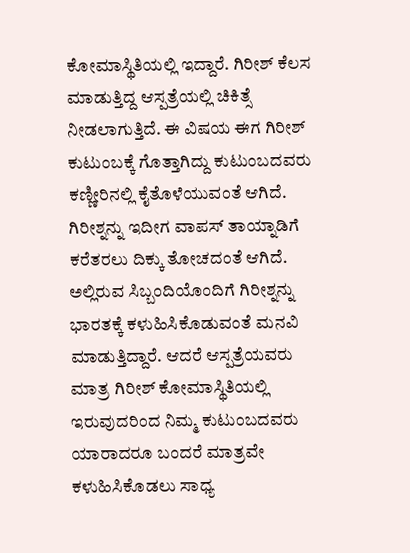ಕೋಮಾಸ್ಥಿತಿಯಲ್ಲಿ ಇದ್ದಾರೆ. ಗಿರೀಶ್ ಕೆಲಸ ಮಾಡುತ್ತಿದ್ದ ಆಸ್ಪತ್ರೆಯಲ್ಲಿ ಚಿಕಿತ್ಸೆ ನೀಡಲಾಗುತ್ತಿದೆ. ಈ ವಿಷಯ ಈಗ ಗಿರೀಶ್ ಕುಟುಂಬಕ್ಕೆ ಗೊತ್ತಾಗಿದ್ದು ಕುಟುಂಬದವರು ಕಣ್ಣೀರಿನಲ್ಲಿ ಕೈತೊಳೆಯುವಂತೆ ಆಗಿದೆ. ಗಿರೀಶ್ನನ್ನು ಇದೀಗ ವಾಪಸ್ ತಾಯ್ನಾಡಿಗೆ ಕರೆತರಲು ದಿಕ್ಕು ತೋಚದಂತೆ ಆಗಿದೆ. ಅಲ್ಲಿರುವ ಸಿಬ್ಬಂದಿಯೊಂದಿಗೆ ಗಿರೀಶ್ನನ್ನು ಭಾರತಕ್ಕೆ ಕಳುಹಿಸಿಕೊಡುವಂತೆ ಮನವಿ ಮಾಡುತ್ತಿದ್ದಾರೆ. ಆದರೆ ಆಸ್ಪತ್ರೆಯವರು ಮಾತ್ರ ಗಿರೀಶ್ ಕೋಮಾಸ್ಥಿತಿಯಲ್ಲಿ ಇರುವುದರಿಂದ ನಿಮ್ಮ ಕುಟುಂಬದವರು ಯಾರಾದರೂ ಬಂದರೆ ಮಾತ್ರವೇ ಕಳುಹಿಸಿಕೊಡಲು ಸಾಧ್ಯ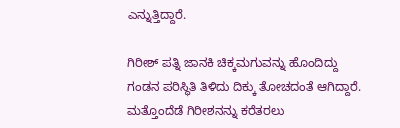ಎನ್ನುತ್ತಿದ್ದಾರೆ.

ಗಿರೀಶ್ ಪತ್ನಿ ಜಾನಕಿ ಚಿಕ್ಕಮಗುವನ್ನು ಹೊಂದಿದ್ದು ಗಂಡನ ಪರಿಸ್ಥಿತಿ ತಿಳಿದು ದಿಕ್ಕು ತೋಚದಂತೆ ಆಗಿದ್ದಾರೆ. ಮತ್ತೊಂದೆಡೆ ಗಿರೀಶನನ್ನು ಕರೆತರಲು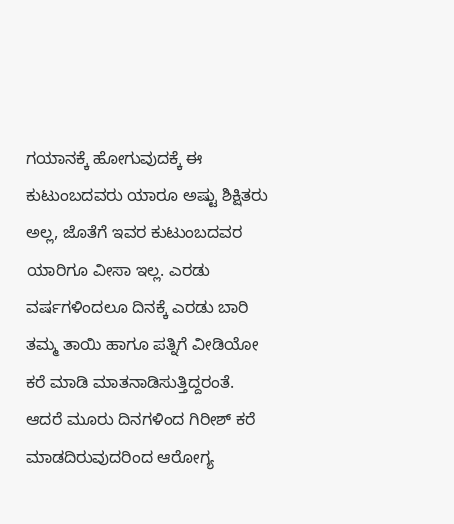ಗಯಾನಕ್ಕೆ ಹೋಗುವುದಕ್ಕೆ ಈ ಕುಟುಂಬದವರು ಯಾರೂ ಅಷ್ಟು ಶಿಕ್ಷಿತರು ಅಲ್ಲ, ಜೊತೆಗೆ ಇವರ ಕುಟುಂಬದವರ ಯಾರಿಗೂ ವೀಸಾ ಇಲ್ಲ. ಎರಡು ವರ್ಷಗಳಿಂದಲೂ ದಿನಕ್ಕೆ ಎರಡು ಬಾರಿ ತಮ್ಮ ತಾಯಿ ಹಾಗೂ ಪತ್ನಿಗೆ ವೀಡಿಯೋ ಕರೆ ಮಾಡಿ ಮಾತನಾಡಿಸುತ್ತಿದ್ದರಂತೆ. ಆದರೆ ಮೂರು ದಿನಗಳಿಂದ ಗಿರೀಶ್ ಕರೆ ಮಾಡದಿರುವುದರಿಂದ ಆರೋಗ್ಯ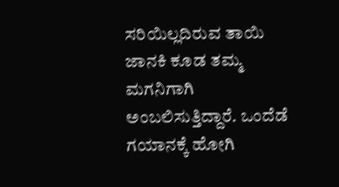ಸರಿಯಿಲ್ಲದಿರುವ ತಾಯಿ ಜಾನಕಿ ಕೂಡ ತಮ್ಮ ಮಗನಿಗಾಗಿ ಅಂಬಲಿಸುತ್ತಿದ್ದಾರೆ. ಒಂದೆಡೆ ಗಯಾನಕ್ಕೆ ಹೋಗಿ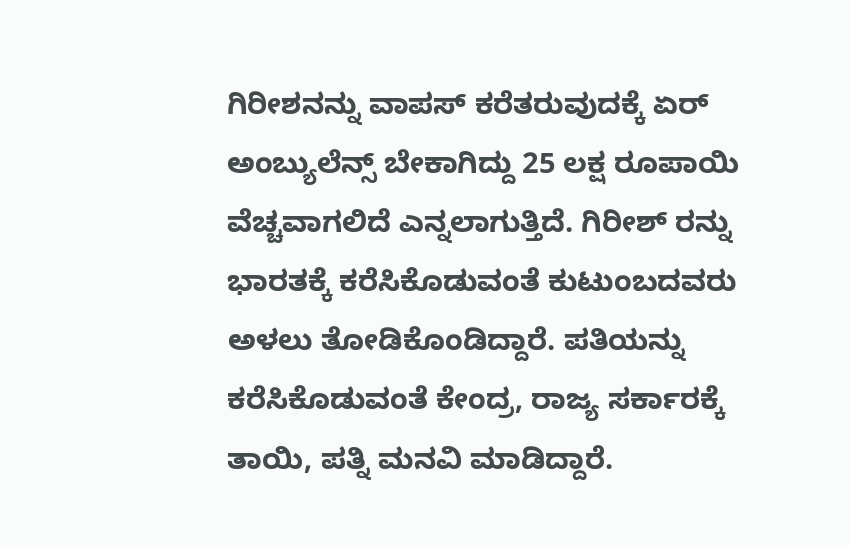ಗಿರೀಶನನ್ನು ವಾಪಸ್ ಕರೆತರುವುದಕ್ಕೆ ಏರ್ ಅಂಬ್ಯುಲೆನ್ಸ್ ಬೇಕಾಗಿದ್ದು 25 ಲಕ್ಷ ರೂಪಾಯಿ ವೆಚ್ಚವಾಗಲಿದೆ ಎನ್ನಲಾಗುತ್ತಿದೆ. ಗಿರೀಶ್ ರನ್ನು ಭಾರತಕ್ಕೆ ಕರೆಸಿಕೊಡುವಂತೆ ಕುಟುಂಬದವರು ಅಳಲು ತೋಡಿಕೊಂಡಿದ್ದಾರೆ. ಪತಿಯನ್ನು ಕರೆಸಿಕೊಡುವಂತೆ ಕೇಂದ್ರ, ರಾಜ್ಯ ಸರ್ಕಾರಕ್ಕೆ ತಾಯಿ, ಪತ್ನಿ ಮನವಿ ಮಾಡಿದ್ದಾರೆ.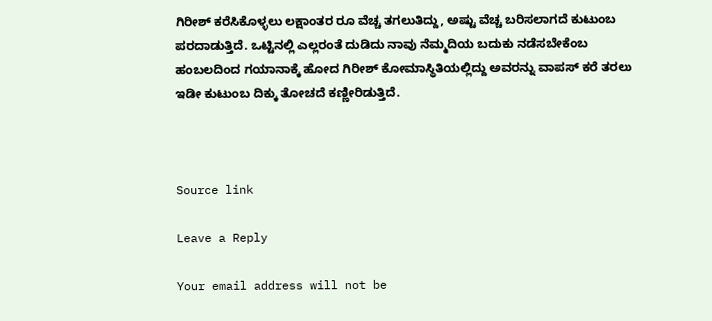ಗಿರೀಶ್ ಕರೆಸಿಕೊಳ್ಳಲು ಲಕ್ಷಾಂತರ ರೂ ವೆಚ್ಚ ತಗಲುತಿದ್ದು, ಅಷ್ಟು ವೆಚ್ಚ ಬರಿಸಲಾಗದೆ ಕುಟುಂಬ ಪರದಾಡುತ್ತಿದೆ. ಒಟ್ಟಿನಲ್ಲಿ ಎಲ್ಲರಂತೆ ದುಡಿದು ನಾವು ನೆಮ್ಮದಿಯ ಬದುಕು ನಡೆಸಬೇಕೆಂಬ ಹಂಬಲದಿಂದ ಗಯಾನಾಕ್ಕೆ ಹೋದ ಗಿರೀಶ್ ಕೋಮಾಸ್ಥಿತಿಯಲ್ಲಿದ್ದು ಅವರನ್ನು ವಾಪಸ್ ಕರೆ ತರಲು ಇಡೀ ಕುಟುಂಬ ದಿಕ್ಕು ತೋಚದೆ ಕಣ್ಣೀರಿಡುತ್ತಿದೆ.



Source link

Leave a Reply

Your email address will not be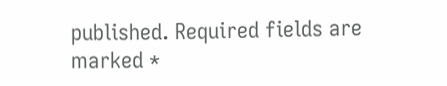published. Required fields are marked *